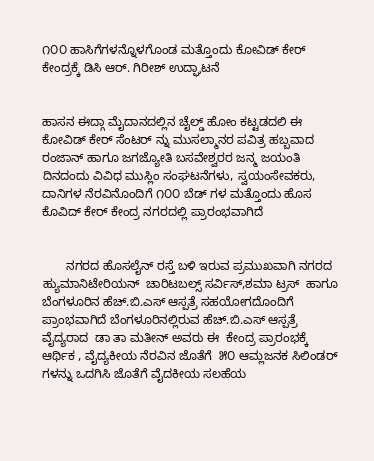೧೦೦ ಹಾಸಿಗೆಗಳನ್ನೊಳಗೊಂಡ ಮತ್ತೊಂದು ಕೋವಿಡ್ ಕೇರ್ ಕೇಂದ್ರಕ್ಕೆ ಡಿಸಿ ಆರ್. ಗಿರೀಶ್ ಉದ್ಘಾಟನೆ


ಹಾಸನ ಈದ್ಗಾ ಮೈದಾನದಲ್ಲಿನ ಚೈಲ್ಡ್ ಹೋಂ ಕಟ್ಟಡದಲಿ ಈ ಕೋವಿಡ್ ಕೇರ್ ಸೆಂಟರ್ ನ್ನು ಮುಸಲ್ಮಾನರ ಪವಿತ್ರ ಹಬ್ಬವಾದ ರಂಜಾನ್ ಹಾಗೂ ಜಗಜ್ಯೋತಿ ಬಸವೇಶ್ವರರ ಜನ್ಮ ಜಯಂತಿ ದಿನದಂದು ವಿವಿಧ ಮುಸ್ಲಿಂ ಸಂಘಟನೆಗಳು, ಸ್ವಯಂಸೇವಕರು, ದಾನಿಗಳ ನೆರವಿನೊಂದಿಗೆ ೧೦೦ ಬೆಡ್ ಗಳ ಮತ್ತೊಂದು ಹೊಸ ಕೊವಿದ್ ಕೇರ್ ಕೇಂದ್ರ ನಗರದಲ್ಲಿ ಪ್ರಾರಂಭವಾಗಿದೆ


       ನಗರದ ಹೊಸಲೈನ್ ರಸ್ತೆ ಬಳಿ ಇರುವ ಪ್ರಮುಖವಾಗಿ ನಗರದ ಹ್ಯುಮಾನಿಟೇರಿಯನ್  ಚಾರಿಟಬಲ್ಸ್ ಸರ್ವಿಸ್,ಶಮಾ ಟ್ರಸ್  ಹಾಗೂ ಬೆಂಗಳೂರಿನ ಹೆಚ್.ಬಿ.ಎಸ್ ಆಸ್ಪತ್ರೆ ಸಹಯೋಗದೊಂದಿಗೆ ಪ್ರಾಂಭವಾಗಿದೆ ಬೆಂಗಳೂರಿನಲ್ಲಿರುವ ಹೆಚ್.ಬಿ.ಎಸ್ ಆಸ್ಪತ್ರೆ  ವೈದ್ಯರಾದ  ಡಾ ತಾ ಮತೀನ್ ಅವರು ಈ  ಕೇಂದ್ರ ಪ್ರಾರಂಭಕ್ಕೆ ಆರ್ಥಿಕ , ವೈದ್ಯಕೀಯ ನೆರವಿನ ಜೊತೆಗೆ  ೫೦ ಆಮ್ಲಜನಕ ಸಿಲಿಂಡರ್ ಗಳನ್ನು ಒದಗಿಸಿ ಜೊತೆಗೆ ವೈದಕೀಯ ಸಲಹೆಯ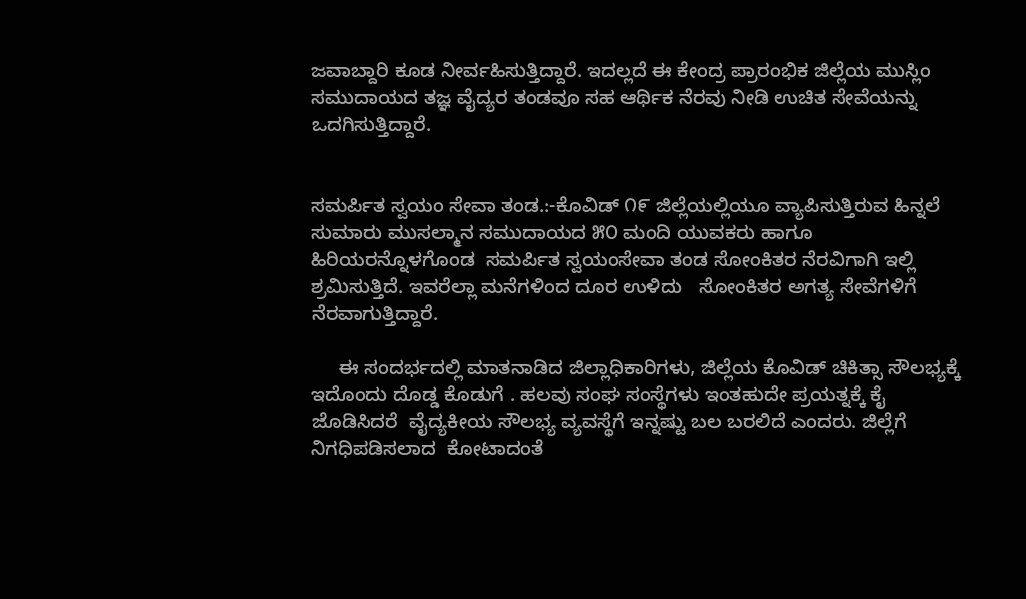ಜವಾಬ್ದಾರಿ ಕೂಡ ನೀರ್ವಹಿಸುತ್ತಿದ್ದಾರೆ. ಇದಲ್ಲದೆ ಈ ಕೇಂದ್ರ ಪ್ರಾರಂಭಿಕ ಜಿಲ್ಲೆಯ ಮುಸ್ಲಿಂ ಸಮುದಾಯದ ತಜ್ಞ ವೈದ್ಯರ ತಂಡವೂ ಸಹ ಆರ್ಥಿಕ ನೆರವು ನೀಡಿ ಉಚಿತ ಸೇವೆಯನ್ನು ಒದಗಿಸುತ್ತಿದ್ದಾರೆ.


ಸಮರ್ಪಿತ ಸ್ವಯಂ ಸೇವಾ ತಂಡ.:-ಕೊವಿಡ್ ೧೯ ಜಿಲ್ಲೆಯಲ್ಲಿಯೂ ವ್ಯಾಪಿಸುತ್ತಿರುವ ಹಿನ್ನಲೆ ಸುಮಾರು ಮುಸಲ್ಮಾನ ಸಮುದಾಯದ ೫೦ ಮಂದಿ ಯುವಕರು ಹಾಗೂ ಹಿರಿಯರನ್ನೊಳಗೊಂಡ  ಸಮರ್ಪಿತ ಸ್ವಯಂಸೇವಾ ತಂಡ ಸೋಂಕಿತರ ನೆರವಿಗಾಗಿ ಇಲ್ಲಿ ಶ್ರಮಿಸುತ್ತಿದೆ. ಇವರೆಲ್ಲಾ ಮನೆಗಳಿಂದ ದೂರ ಉಳಿದು   ಸೋಂಕಿತರ ಅಗತ್ಯ ಸೇವೆಗಳಿಗೆ ನೆರವಾಗುತ್ತಿದ್ದಾರೆ.

     ಈ ಸಂದರ್ಭದಲ್ಲಿ ಮಾತನಾಡಿದ ಜಿಲ್ಲಾಧಿಕಾರಿಗಳು, ಜಿಲ್ಲೆಯ ಕೊವಿಡ್ ಚಿಕಿತ್ಸಾ ಸೌಲಭ್ಯಕ್ಕೆ ಇದೊಂದು ದೊಡ್ಡ ಕೊಡುಗೆ . ಹಲವು ಸಂಘ ಸಂಸ್ಥೆಗಳು ಇಂತಹುದೇ ಪ್ರಯತ್ನಕ್ಕೆ ಕೈ ಜೊಡಿಸಿದರೆ  ವೈದ್ಯಕೀಯ ಸೌಲಭ್ಯ ವ್ಯವಸ್ಥೆಗೆ ಇನ್ನಷ್ಟು ಬಲ ಬರಲಿದೆ ಎಂದರು. ಜಿಲ್ಲೆಗೆ ನಿಗಧಿಪಡಿಸಲಾದ  ಕೋಟಾದಂತೆ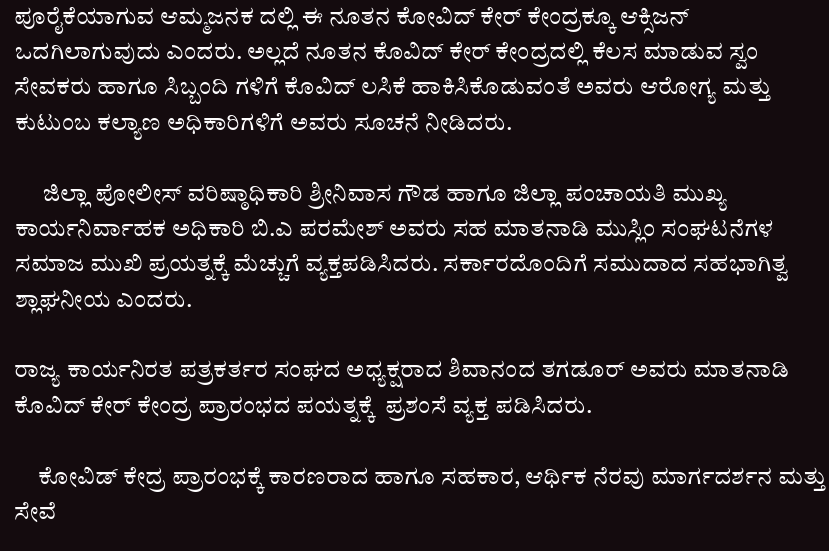ಪೂರೈಕೆಯಾಗುವ ಆಮ್ಮಜನಕ ದಲ್ಲಿ ಈ ನೂತನ ಕೋವಿದ್ ಕೇರ್ ಕೇಂದ್ರಕ್ಕೂ ಆಕ್ಸಿಜನ್ ಒದಗಿಲಾಗುವುದು ಎಂದರು. ಅಲ್ಲದೆ ನೂತನ ಕೊವಿದ್ ಕೇರ್ ಕೇಂದ್ರದಲ್ಲಿ ಕೆಲಸ ಮಾಡುವ ಸ್ವಂ ಸೇವಕರು ಹಾಗೂ ಸಿಬ್ಬಂದಿ ಗಳಿಗೆ ಕೊವಿದ್ ಲಸಿಕೆ ಹಾಕಿಸಿಕೊಡುವಂತೆ ಅವರು ಆರೋಗ್ಯ ಮತ್ತು ಕುಟುಂಬ ಕಲ್ಯಾಣ ಅಧಿಕಾರಿಗಳಿಗೆ ಅವರು ಸೂಚನೆ ನೀಡಿದರು.

      ಜಿಲ್ಲಾ ಪೋಲೀಸ್ ವರಿಷ್ಠಾಧಿಕಾರಿ ಶ್ರೀನಿವಾಸ ಗೌಡ ಹಾಗೂ ಜಿಲ್ಲಾ ಪಂಚಾಯತಿ ಮುಖ್ಯ ಕಾರ್ಯನಿರ್ವಾಹಕ ಅಧಿಕಾರಿ ಬಿ.ಎ ಪರಮೇಶ್ ಅವರು ಸಹ ಮಾತನಾಡಿ ಮುಸ್ಲಿಂ ಸಂಘಟನೆಗಳ ಸಮಾಜ ಮುಖಿ ಪ್ರಯತ್ನಕ್ಕೆ ಮೆಚ್ಚುಗೆ ವ್ಯಕ್ತಪಡಿಸಿದರು. ಸರ್ಕಾರದೊಂದಿಗೆ ಸಮುದಾದ ಸಹಭಾಗಿತ್ವ ಶ್ಲಾಘನೀಯ ಎಂದರು.

ರಾಜ್ಯ ಕಾರ್ಯನಿರತ ಪತ್ರಕರ್ತರ ಸಂಘದ ಅಧ್ಯಕ್ಷರಾದ ಶಿವಾನಂದ ತಗಡೂರ್ ಅವರು ಮಾತನಾಡಿ ಕೊವಿದ್ ಕೇರ್ ಕೇಂದ್ರ ಪ್ರಾರಂಭದ ಪಯತ್ನಕ್ಕೆ  ಪ್ರಶಂಸೆ ವ್ಯಕ್ತ ಪಡಿಸಿದರು.

     ಕೋವಿಡ್ ಕೇದ್ರ ಪ್ರಾರಂಭಕ್ಕೆ ಕಾರಣರಾದ ಹಾಗೂ ಸಹಕಾರ, ಆರ್ಥಿಕ ನೆರವು ಮಾರ್ಗದರ್ಶನ ಮತ್ತು ಸೇವೆ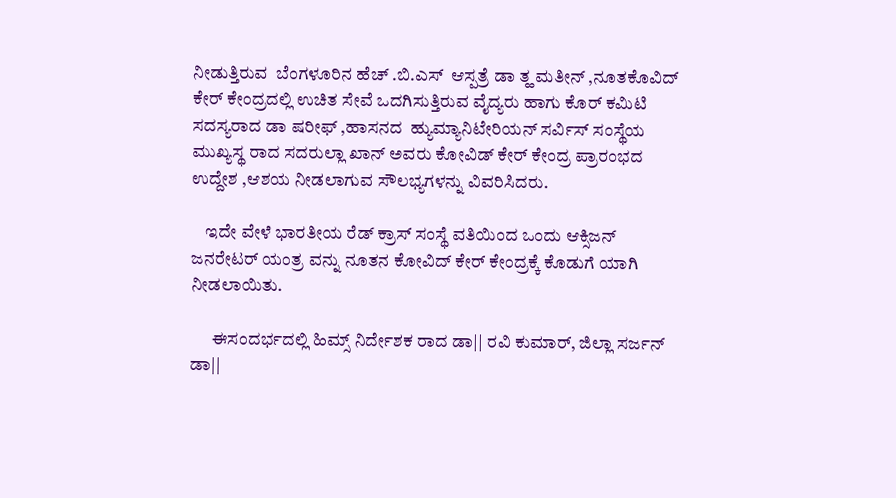ನೀಡುತ್ತಿರುವ  ಬೆಂಗಳೂರಿನ ಹೆಚ್ .ಬಿ.ಎಸ್  ಆಸ್ಪತ್ರೆ ಡಾ ತ್ಹ ಮತೀನ್ ,ನೂತಕೊವಿದ್ ಕೇರ್ ಕೇಂದ್ರದಲ್ಲಿ ಉಚಿತ ಸೇವೆ ಒದಗಿಸುತ್ತಿರುವ ವೈದ್ಯರು ಹಾಗು ಕೊರ್ ಕಮಿಟಿ ಸದಸ್ಯರಾದ ಡಾ ಷರೀಫ್ ,ಹಾಸನದ  ಹ್ಯುಮ್ಯಾನಿಟೇರಿಯನ್ ಸರ್ವಿಸ್ ಸಂಸ್ಥೆಯ ಮುಖ್ಯಸ್ಥ ರಾದ ಸದರುಲ್ಲಾ ಖಾನ್ ಅವರು ಕೋವಿಡ್ ಕೇರ್ ಕೇಂದ್ರ ಪ್ರಾರಂಭದ ಉದ್ದೇಶ ,ಆಶಯ ನೀಡಲಾಗುವ ಸೌಲಭ್ಯಗಳನ್ನು ವಿವರಿಸಿದರು.

    ಇದೇ ವೇಳೆ ಭಾರತೀಯ ರೆಡ್ ಕ್ರಾಸ್ ಸಂಸ್ಥೆ ವತಿಯಿಂದ ಒಂದು ಆಕ್ಸಿಜನ್ ಜನರೇಟರ್ ಯಂತ್ರ ವನ್ನು ನೂತನ ಕೋವಿದ್ ಕೇರ್ ಕೇಂದ್ರಕ್ಕೆ ಕೊಡುಗೆ ಯಾಗಿ ನೀಡಲಾಯಿತು.

      ಈಸಂದರ್ಭದಲ್ಲಿ ಹಿಮ್ಸ್ ನಿರ್ದೇಶಕ ರಾದ ಡಾ|| ರವಿ ಕುಮಾರ್, ಜಿಲ್ಲಾ ಸರ್ಜನ್ ಡಾ||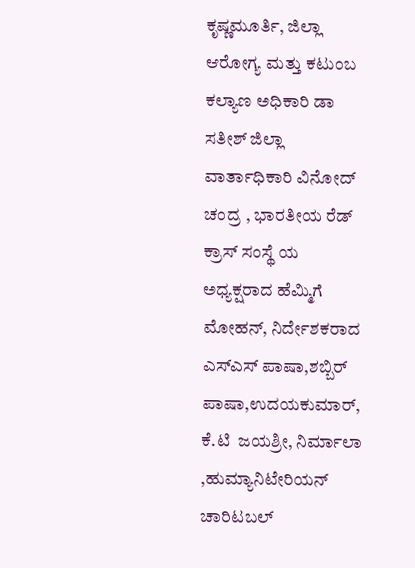ಕೃಷ್ಣಮೂರ್ತಿ, ಜಿಲ್ಲಾ ಆರೋಗ್ಯ ಮತ್ತು ಕಟುಂಬ ಕಲ್ಯಾಣ ಅಧಿಕಾರಿ ಡಾ ಸತೀಶ್ ಜಿಲ್ಲಾ ವಾರ್ತಾಧಿಕಾರಿ ವಿನೋದ್ ಚಂದ್ರ , ಭಾರತೀಯ ರೆಡ್ ಕ್ರಾಸ್ ಸಂಸ್ಥೆ ಯ ಅಧ್ಯಕ್ಷರಾದ ಹೆಮ್ಮಿಗೆ ಮೋಹನ್, ನಿರ್ದೇಶಕರಾದ ಎಸ್‌ಎಸ್ ಪಾಷಾ,ಶಬ್ಬಿರ್ ಪಾಷಾ,ಉದಯಕುಮಾರ್, ಕೆ.ಟಿ  ಜಯಶ್ರೀ, ನಿರ್ಮಾಲಾ ,ಹುಮ್ಯಾನಿಟೇರಿಯನ್ ಚಾರಿಟಬಲ್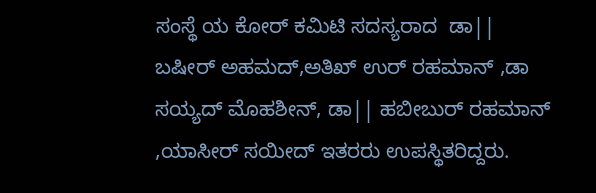ಸಂಸ್ಥೆ ಯ ಕೋರ್ ಕಮಿಟಿ ಸದಸ್ಯರಾದ  ಡಾ|| ಬಷೀರ್ ಅಹಮದ್,ಅತಿಖ್ ಉರ್ ರಹಮಾನ್ ,ಡಾ ಸಯ್ಯದ್ ಮೊಹಶೀನ್, ಡಾ|| ಹಬೀಬುರ್ ರಹಮಾನ್ ,ಯಾಸೀರ್ ಸಯೀದ್ ಇತರರು ಉಪಸ್ಥಿತರಿದ್ದರು.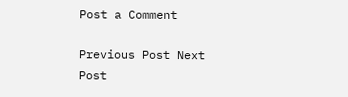Post a Comment

Previous Post Next Post